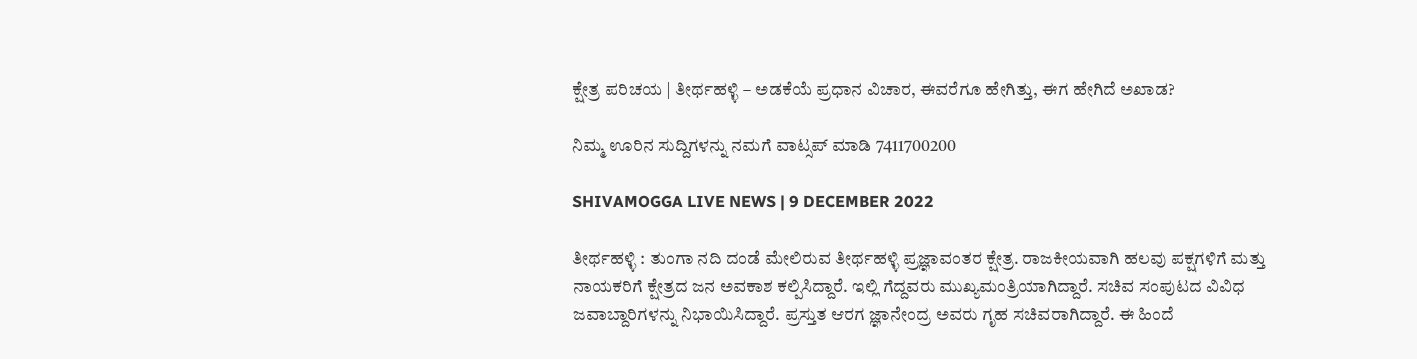ಕ್ಷೇತ್ರ ಪರಿಚಯ | ತೀರ್ಥಹಳ್ಳಿ – ಅಡಕೆಯೆ ಪ್ರಧಾನ ವಿಚಾರ, ಈವರೆಗೂ ಹೇಗಿತ್ತು, ಈಗ ಹೇಗಿದೆ ಅಖಾಡ?

ನಿಮ್ಮ ಊರಿನ ಸುದ್ದಿಗಳನ್ನು ನಮಗೆ ವಾಟ್ಸಪ್ ಮಾಡಿ 7411700200

SHIVAMOGGA LIVE NEWS | 9 DECEMBER 2022

ತೀರ್ಥಹಳ್ಳಿ : ತುಂಗಾ ನದಿ ದಂಡೆ ಮೇಲಿರುವ ತೀರ್ಥಹಳ್ಳಿ ಪ್ರಜ್ಞಾವಂತರ ಕ್ಷೇತ್ರ. ರಾಜಕೀಯವಾಗಿ ಹಲವು ಪಕ್ಷಗಳಿಗೆ ಮತ್ತು ನಾಯಕರಿಗೆ ಕ್ಷೇತ್ರದ ಜನ ಅವಕಾಶ ಕಲ್ಪಿಸಿದ್ದಾರೆ. ಇಲ್ಲಿ ಗೆದ್ದವರು ಮುಖ್ಯಮಂತ್ರಿಯಾಗಿದ್ದಾರೆ. ಸಚಿವ ಸಂಪುಟದ ವಿವಿಧ ಜವಾಬ್ದಾರಿಗಳನ್ನು ನಿಭಾಯಿಸಿದ್ದಾರೆ. ಪ್ರಸ್ತುತ ಆರಗ ಜ್ಞಾನೇಂದ್ರ ಅವರು ಗೃಹ ಸಚಿವರಾಗಿದ್ದಾರೆ. ಈ ಹಿಂದೆ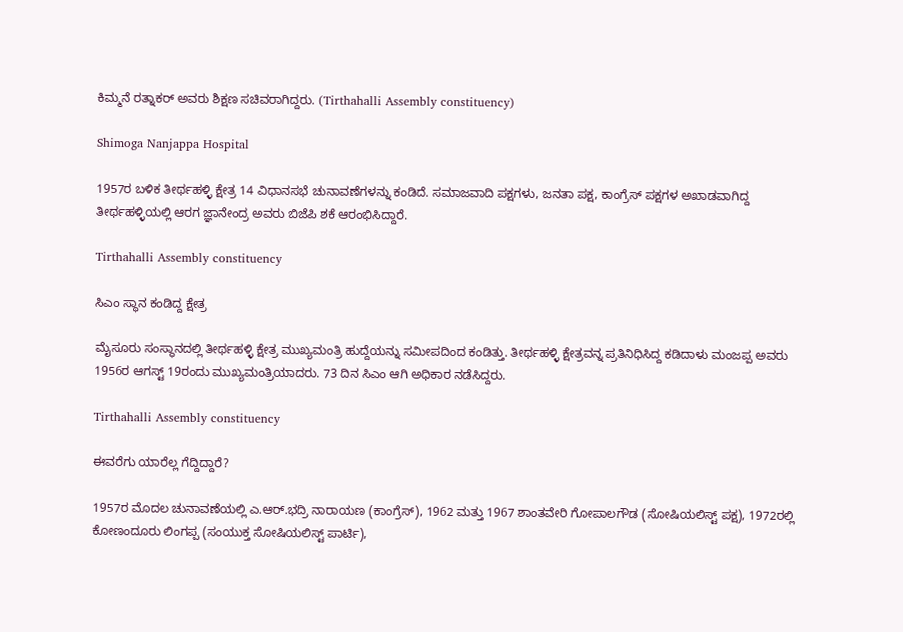ಕಿಮ್ಮನೆ ರತ್ನಾಕರ್ ಅವರು ಶಿಕ್ಷಣ ಸಚಿವರಾಗಿದ್ದರು. (Tirthahalli Assembly constituency)

Shimoga Nanjappa Hospital

1957ರ ಬಳಿಕ ತೀರ್ಥಹಳ್ಳಿ ಕ್ಷೇತ್ರ 14 ವಿಧಾನಸಭೆ ಚುನಾವಣೆಗಳನ್ನು ಕಂಡಿದೆ. ಸಮಾಜವಾದಿ ಪಕ್ಷಗಳು, ಜನತಾ ಪಕ್ಷ, ಕಾಂಗ್ರೆಸ್ ಪಕ್ಷಗಳ ಅಖಾಡವಾಗಿದ್ದ ತೀರ್ಥಹಳ್ಳಿಯಲ್ಲಿ ಆರಗ ಜ್ಞಾನೇಂದ್ರ ಅವರು ಬಿಜೆಪಿ ಶಕೆ ಆರಂಭಿಸಿದ್ದಾರೆ.

Tirthahalli Assembly constituency

ಸಿಎಂ ಸ್ಥಾನ ಕಂಡಿದ್ದ ಕ್ಷೇತ್ರ

ಮೈಸೂರು ಸಂಸ್ಥಾನದಲ್ಲಿ ತೀರ್ಥಹಳ್ಳಿ ಕ್ಷೇತ್ರ ಮುಖ್ಯಮಂತ್ರಿ ಹುದ್ದೆಯನ್ನು ಸಮೀಪದಿಂದ ಕಂಡಿತ್ತು. ತೀರ್ಥಹಳ್ಳಿ ಕ್ಷೇತ್ರವನ್ನ ಪ್ರತಿನಿಧಿಸಿದ್ದ ಕಡಿದಾಳು ಮಂಜಪ್ಪ ಅವರು 1956ರ ಆಗಸ್ಟ್ 19ರಂದು ಮುಖ್ಯಮಂತ್ರಿಯಾದರು. 73 ದಿನ ಸಿಎಂ ಆಗಿ ಅಧಿಕಾರ ನಡೆಸಿದ್ದರು.

Tirthahalli Assembly constituency

ಈವರೆಗು ಯಾರೆಲ್ಲ ಗೆದ್ದಿದ್ದಾರೆ?

1957ರ ಮೊದಲ ಚುನಾವಣೆಯಲ್ಲಿ ಎ.ಆರ್.ಭದ್ರಿ ನಾರಾಯಣ (ಕಾಂಗ್ರೆಸ್), 1962 ಮತ್ತು 1967 ಶಾಂತವೇರಿ ಗೋಪಾಲಗೌಡ (ಸೋಷಿಯಲಿಸ್ಟ್ ಪಕ್ಷ), 1972ರಲ್ಲಿ ಕೋಣಂದೂರು ಲಿಂಗಪ್ಪ (ಸಂಯುಕ್ತ ಸೋಷಿಯಲಿಸ್ಟ್ ಪಾರ್ಟಿ),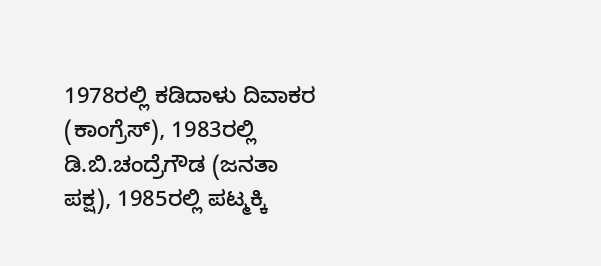1978ರಲ್ಲಿ ಕಡಿದಾಳು ದಿವಾಕರ (ಕಾಂಗ್ರೆಸ್), 1983ರಲ್ಲಿ ಡಿ.ಬಿ.ಚಂದ್ರೆಗೌಡ (ಜನತಾ ಪಕ್ಷ), 1985ರಲ್ಲಿ ಪಟ್ಮಕ್ಕಿ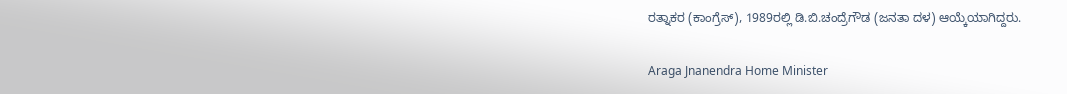ರತ್ನಾಕರ (ಕಾಂಗ್ರೆಸ್), 1989ರಲ್ಲಿ ಡಿ.ಬಿ.ಚಂದ್ರೆಗೌಡ (ಜನತಾ ದಳ) ಆಯ್ಕೆಯಾಗಿದ್ದರು.

Araga Jnanendra Home Minister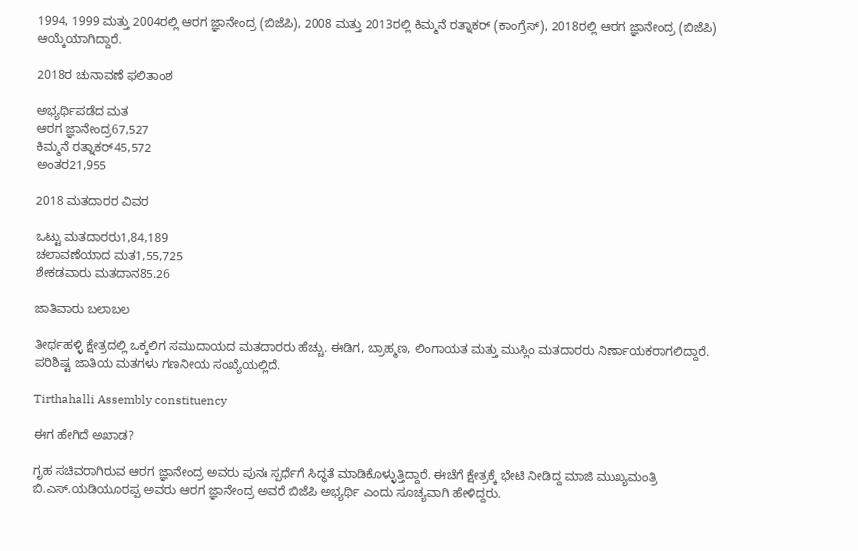1994, 1999 ಮತ್ತು 2004ರಲ್ಲಿ ಆರಗ ಜ್ಞಾನೇಂದ್ರ (ಬಿಜೆಪಿ), 2008 ಮತ್ತು 2013ರಲ್ಲಿ ಕಿಮ್ಮನೆ ರತ್ನಾಕರ್ (ಕಾಂಗ್ರೆಸ್), 2018ರಲ್ಲಿ ಆರಗ ಜ್ಞಾನೇಂದ್ರ (ಬಿಜೆಪಿ) ಆಯ್ಕೆಯಾಗಿದ್ದಾರೆ.

2018ರ ಚುನಾವಣೆ ಫಲಿತಾಂಶ

ಅಭ್ಯರ್ಥಿಪಡೆದ ಮತ
ಆರಗ ಜ್ಞಾನೇಂದ್ರ67,527
ಕಿಮ್ಮನೆ ರತ್ನಾಕರ್45,572
ಅಂತರ21,955

2018 ಮತದಾರರ ವಿವರ

ಒಟ್ಟು ಮತದಾರರು1,84,189
ಚಲಾವಣೆಯಾದ ಮತ1,55,725
ಶೇಕಡವಾರು ಮತದಾನ85.26

ಜಾತಿವಾರು ಬಲಾಬಲ

ತೀರ್ಥಹಳ್ಳಿ ಕ್ಷೇತ್ರದಲ್ಲಿ ಒಕ್ಕಲಿಗ ಸಮುದಾಯದ ಮತದಾರರು ಹೆಚ್ಚು. ಈಡಿಗ, ಬ್ರಾಹ್ಮಣ, ಲಿಂಗಾಯತ ಮತ್ತು ಮುಸ್ಲಿಂ ಮತದಾರರು ನಿರ್ಣಾಯಕರಾಗಲಿದ್ದಾರೆ. ಪರಿಶಿಷ್ಟ ಜಾತಿಯ ಮತಗಳು ಗಣನೀಯ ಸಂಖ್ಯೆಯಲ್ಲಿದೆ.

Tirthahalli Assembly constituency

ಈಗ ಹೇಗಿದೆ ಅಖಾಡ?

ಗೃಹ ಸಚಿವರಾಗಿರುವ ಆರಗ ಜ್ಞಾನೇಂದ್ರ ಅವರು ಪುನಃ ಸ್ಪರ್ಧೆಗೆ ಸಿದ್ಧತೆ ಮಾಡಿಕೊಳ್ಳುತ್ತಿದ್ದಾರೆ. ಈಚೆಗೆ ಕ್ಷೇತ್ರಕ್ಕೆ ಭೇಟಿ ನೀಡಿದ್ದ ಮಾಜಿ ಮುಖ್ಯಮಂತ್ರಿ ಬಿ.ಎಸ್.ಯಡಿಯೂರಪ್ಪ ಅವರು ಆರಗ ಜ್ಞಾನೇಂದ್ರ ಅವರೆ ಬಿಜೆಪಿ ಅಭ್ಯರ್ಥಿ ಎಂದು ಸೂಚ್ಯವಾಗಿ ಹೇಳಿದ್ದರು.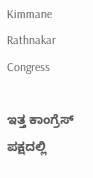Kimmane Rathnakar Congress

ಇತ್ತ ಕಾಂಗ್ರೆಸ್ ಪಕ್ಷದಲ್ಲಿ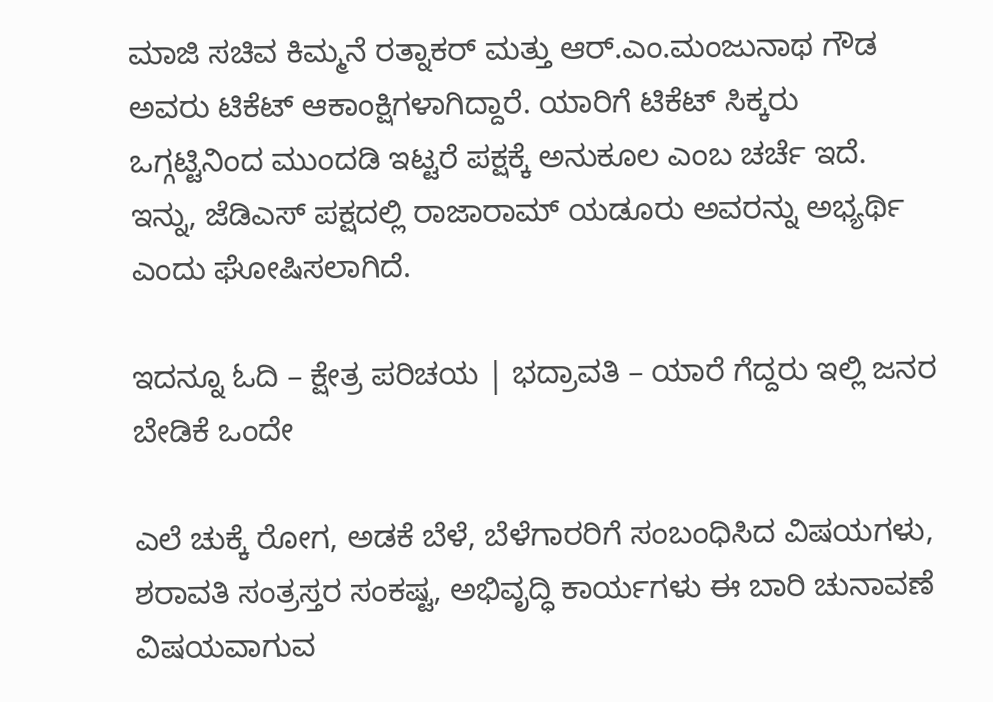ಮಾಜಿ ಸಚಿವ ಕಿಮ್ಮನೆ ರತ್ನಾಕರ್ ಮತ್ತು ಆರ್.ಎಂ.ಮಂಜುನಾಥ ಗೌಡ ಅವರು ಟಿಕೆಟ್ ಆಕಾಂಕ್ಷಿಗಳಾಗಿದ್ದಾರೆ. ಯಾರಿಗೆ ಟಿಕೆಟ್ ಸಿಕ್ಕರು ಒಗ್ಗಟ್ಟಿನಿಂದ ಮುಂದಡಿ ಇಟ್ಟರೆ ಪಕ್ಷಕ್ಕೆ ಅನುಕೂಲ ಎಂಬ ಚರ್ಚೆ ಇದೆ. ಇನ್ನು, ಜೆಡಿಎಸ್ ಪಕ್ಷದಲ್ಲಿ ರಾಜಾರಾಮ್ ಯಡೂರು ಅವರನ್ನು ಅಭ್ಯರ್ಥಿ ಎಂದು ಘೋಷಿಸಲಾಗಿದೆ.

ಇದನ್ನೂ ಓದಿ – ಕ್ಷೇತ್ರ ಪರಿಚಯ | ಭದ್ರಾವತಿ – ಯಾರೆ ಗೆದ್ದರು ಇಲ್ಲಿ ಜನರ ಬೇಡಿಕೆ ಒಂದೇ

ಎಲೆ ಚುಕ್ಕೆ ರೋಗ, ಅಡಕೆ ಬೆಳೆ, ಬೆಳೆಗಾರರಿಗೆ ಸಂಬಂಧಿಸಿದ ವಿಷಯಗಳು, ಶರಾವತಿ ಸಂತ್ರಸ್ತರ ಸಂಕಷ್ಟ, ಅಭಿವೃದ್ಧಿ ಕಾರ್ಯಗಳು ಈ ಬಾರಿ ಚುನಾವಣೆ ವಿಷಯವಾಗುವ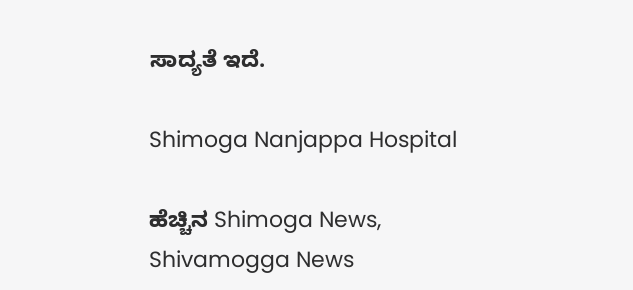ಸಾದ್ಯತೆ ಇದೆ.

Shimoga Nanjappa Hospital

ಹೆಚ್ಚಿನ Shimoga News, Shivamogga News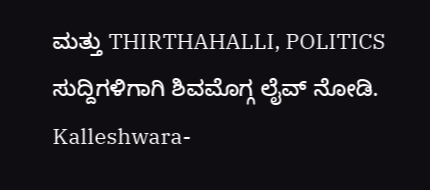ಮತ್ತು THIRTHAHALLI, POLITICS ಸುದ್ದಿಗಳಿಗಾಗಿ ಶಿವಮೊಗ್ಗ ಲೈವ್ ನೋಡಿ.
Kalleshwara-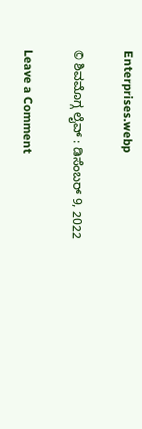Enterprises.webp

© ಶಿವಮೊಗ್ಗ ಲೈವ್‌ : ಡಿಸೆಂಬರ್ 9, 2022

Leave a Comment